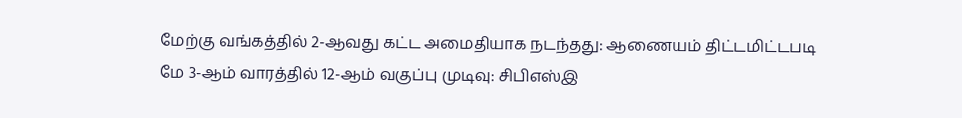மேற்கு வங்கத்தில் 2-ஆவது கட்ட அமைதியாக நடந்தது: ஆணையம் திட்டமிட்டபடி மே 3-ஆம் வாரத்தில் 12-ஆம் வகுப்பு முடிவு: சிபிஎஸ்இ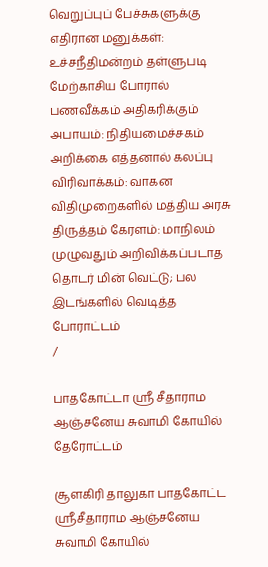வெறுப்புப் பேச்சுகளுக்கு எதிரான மனுக்கள்: உச்சநீதிமன்றம் தள்ளுபடி மேற்காசிய போரால் பணவீக்கம் அதிகரிக்கும் அபாயம்: நிதியமைச்சகம் அறிக்கை எத்தனால் கலப்பு விரிவாக்கம்: வாகன விதிமுறைகளில் மத்திய அரசு திருத்தம் கேரளம்: மாநிலம் முழுவதும் அறிவிக்கப்படாத தொடர் மின் வெட்டு; பல இடங்களில் வெடித்த போராட்டம்
/

பாதகோட்டா ஸ்ரீ சீதாராம ஆஞ்சனேய சுவாமி கோயில் தேரோட்டம்

சூளகிரி தாலுகா பாதகோட்ட ஸ்ரீசீதாராம ஆஞ்சனேய சுவாமி கோயில்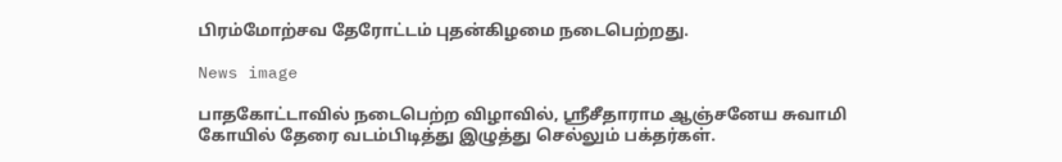பிரம்மோற்சவ தேரோட்டம் புதன்கிழமை நடைபெற்றது.

News image

பாதகோட்டாவில் நடைபெற்ற விழாவில், ஸ்ரீசீதாராம ஆஞ்சனேய சுவாமி கோயில் தேரை வடம்பிடித்து இழுத்து செல்லும் பக்தர்கள்.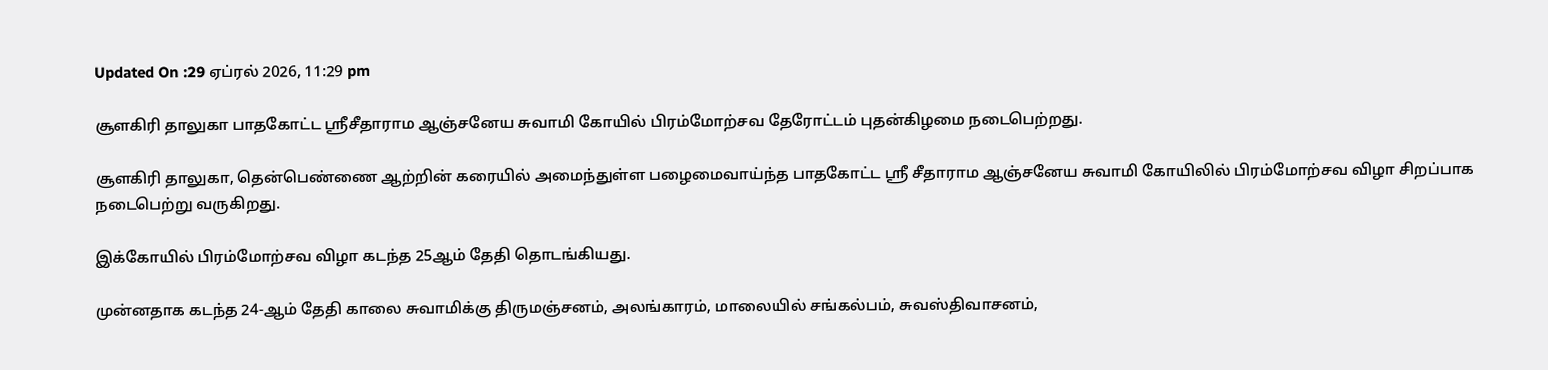Updated On :29 ஏப்ரல் 2026, 11:29 pm

சூளகிரி தாலுகா பாதகோட்ட ஸ்ரீசீதாராம ஆஞ்சனேய சுவாமி கோயில் பிரம்மோற்சவ தேரோட்டம் புதன்கிழமை நடைபெற்றது.

சூளகிரி தாலுகா, தென்பெண்ணை ஆற்றின் கரையில் அமைந்துள்ள பழைமைவாய்ந்த பாதகோட்ட ஸ்ரீ சீதாராம ஆஞ்சனேய சுவாமி கோயிலில் பிரம்மோற்சவ விழா சிறப்பாக நடைபெற்று வருகிறது.

இக்கோயில் பிரம்மோற்சவ விழா கடந்த 25ஆம் தேதி தொடங்கியது.

முன்னதாக கடந்த 24-ஆம் தேதி காலை சுவாமிக்கு திருமஞ்சனம், அலங்காரம், மாலையில் சங்கல்பம், சுவஸ்திவாசனம்,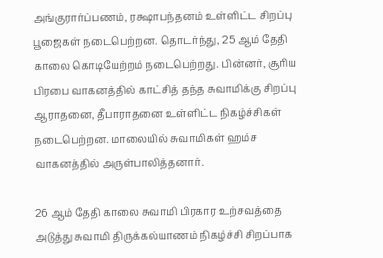அங்குரார்ப்பணம், ரக்ஷாபந்தனம் உள்ளிட்ட சிறப்பு பூஜைகள் நடைபெற்றன. தொடர்ந்து, 25 ஆம் தேதி காலை கொடியேற்றம் நடைபெற்றது. பின்னர், சூரிய பிரபை வாகனத்தில் காட்சித் தந்த சுவாமிக்கு சிறப்பு ஆராதனை, தீபாராதனை உள்ளிட்ட நிகழ்ச்சிகள் நடைபெற்றன. மாலையில் சுவாமிகள் ஹம்ச வாகனத்தில் அருள்பாலித்தனார்.

26 ஆம் தேதி காலை சுவாமி பிரகார உற்சவத்தை அடுத்து சுவாமி திருக்கல்யாணம் நிகழ்ச்சி சிறப்பாக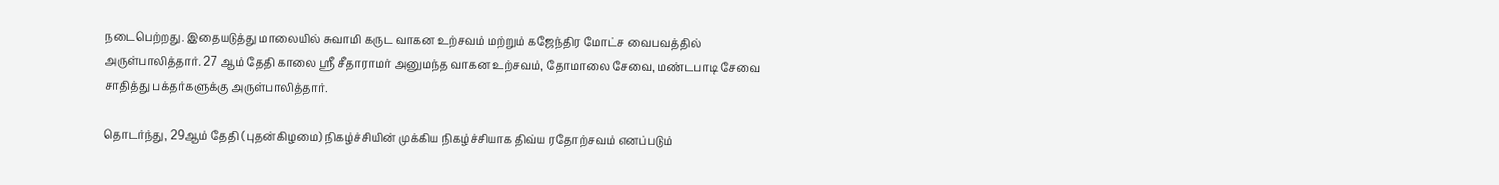நடைபெற்றது. இதையடுத்து மாலையில் சுவாமி கருட வாகன உற்சவம் மற்றும் கஜேந்திர மோட்ச வைபவத்தில் அருள்பாலித்தார். 27 ஆம் தேதி காலை ஸ்ரீ சீதாராமர் அனுமந்த வாகன உற்சவம், தோமாலை சேவை, மண்டபாடி சேவை சாதித்து பக்தர்களுக்கு அருள்பாலித்தார்.

தொடர்ந்து, 29ஆம் தேதி (புதன்கிழமை) நிகழ்ச்சியின் முக்கிய நிகழ்ச்சியாக திவ்ய ரதோற்சவம் எனப்படும்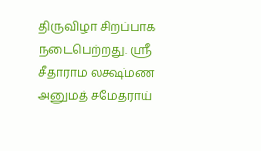திருவிழா சிறப்பாக நடைபெற்றது. ஸ்ரீ சீதாராம லக்ஷ்மண அனுமத் சமேதராய்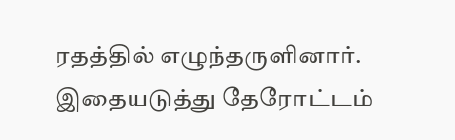ரதத்தில் எழுந்தருளினார். இதையடுத்து தேரோட்டம்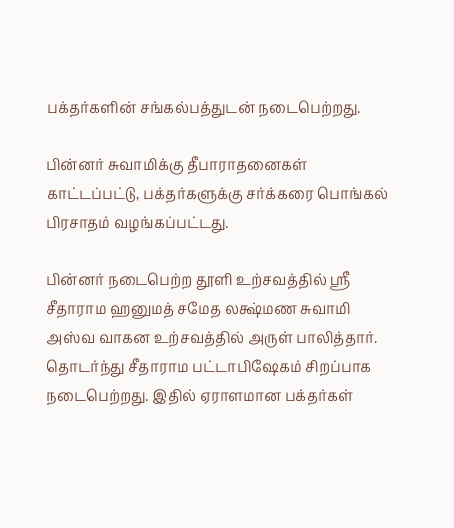பக்தர்களின் சங்கல்பத்துடன் நடைபெற்றது.

பின்னர் சுவாமிக்கு தீபாராதனைகள் காட்டப்பட்டு, பக்தர்களுக்கு சர்க்கரை பொங்கல் பிரசாதம் வழங்கப்பட்டது.

பின்னர் நடைபெற்ற தூளி உற்சவத்தில் ஸ்ரீ சீதாராம ஹனுமத் சமேத லக்ஷ்மண சுவாமி அஸ்வ வாகன உற்சவத்தில் அருள் பாலித்தார். தொடர்ந்து சீதாராம பட்டாபிஷேகம் சிறப்பாக நடைபெற்றது. இதில் ஏராளமான பக்தர்கள்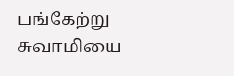பங்கேற்று சுவாமியை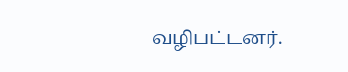வழிபட்டனர்.